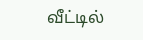வீட்டில்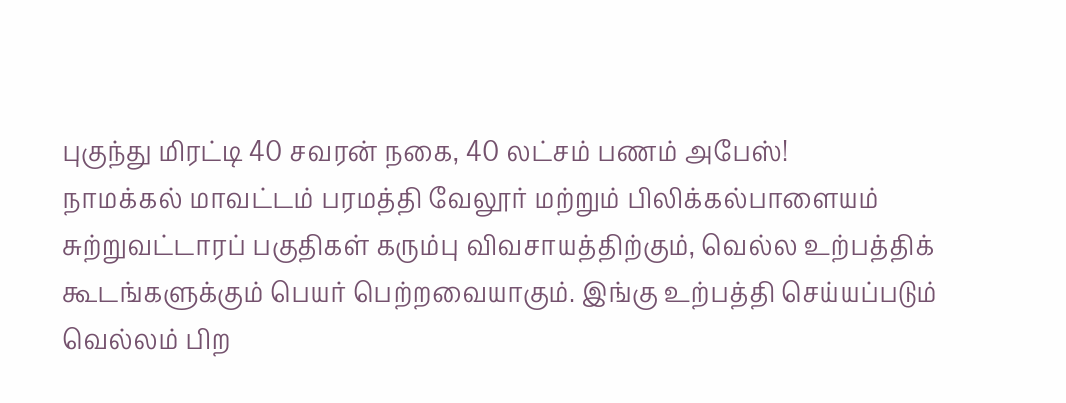புகுந்து மிரட்டி 40 சவரன் நகை, 40 லட்சம் பணம் அபேஸ்!
நாமக்கல் மாவட்டம் பரமத்தி வேலூர் மற்றும் பிலிக்கல்பாளையம் சுற்றுவட்டாரப் பகுதிகள் கரும்பு விவசாயத்திற்கும், வெல்ல உற்பத்திக் கூடங்களுக்கும் பெயர் பெற்றவையாகும். இங்கு உற்பத்தி செய்யப்படும் வெல்லம் பிற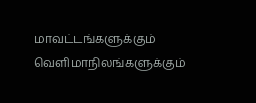மாவட்டங்களுக்கும் வெளிமாநிலங்களுக்கும்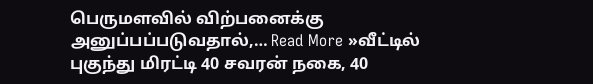பெருமளவில் விற்பனைக்கு அனுப்பப்படுவதால்,… Read More »வீட்டில் புகுந்து மிரட்டி 40 சவரன் நகை, 40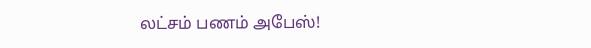லட்சம் பணம் அபேஸ்!